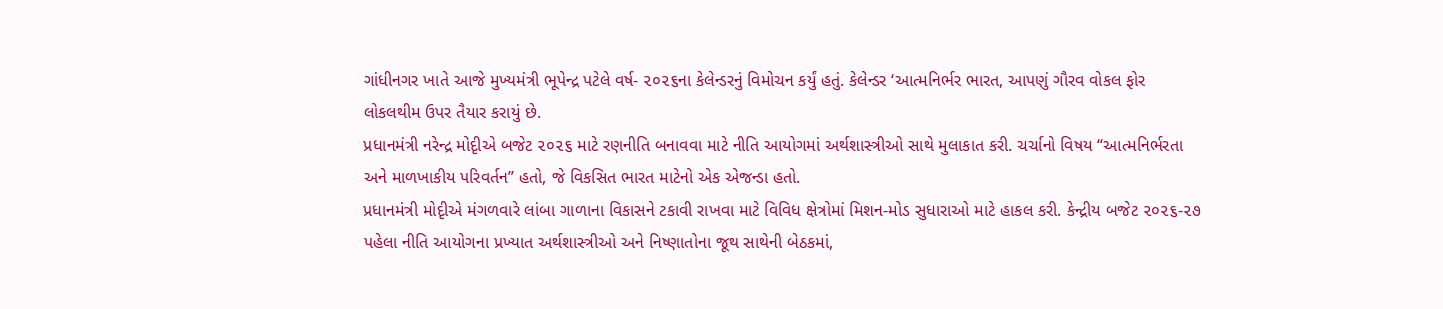ગાંધીનગર ખાતે આજે મુખ્યમંત્રી ભૂપેન્દ્ર પટેલે વર્ષ- ૨૦૨૬ના કેલેન્ડરનું વિમોચન કર્યું હતું. કેલેન્ડર ‘આત્મનિર્ભર ભારત, આપણું ગૌરવ વોકલ ફોર લોકલથીમ ઉપર તૈયાર કરાયું છે.
પ્રધાનમંત્રી નરેન્દ્ર મોદૃીએ બજેટ ૨૦૨૬ માટે રણનીતિ બનાવવા માટે નીતિ આયોગમાં અર્થશાસ્ત્રીઓ સાથે મુલાકાત કરી. ચર્ચાનો વિષય “આત્મનિર્ભરતા અને માળખાકીય પરિવર્તન” હતો, જે વિકસિત ભારત માટેનો એક એજન્ડા હતો.
પ્રધાનમંત્રી મોદૃીએ મંગળવારે લાંબા ગાળાના વિકાસને ટકાવી રાખવા માટે વિવિધ ક્ષેત્રોમાં મિશન-મોડ સુધારાઓ માટે હાકલ કરી. કેન્દ્રીય બજેટ ૨૦૨૬-૨૭ પહેલા નીતિ આયોગના પ્રખ્યાત અર્થશાસ્ત્રીઓ અને નિષ્ણાતોના જૂથ સાથેની બેઠકમાં,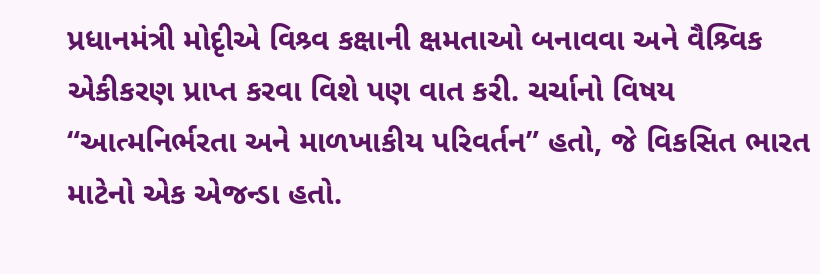પ્રધાનમંત્રી મોદૃીએ વિશ્ર્વ કક્ષાની ક્ષમતાઓ બનાવવા અને વૈશ્ર્વિક એકીકરણ પ્રાપ્ત કરવા વિશે પણ વાત કરી. ચર્ચાનો વિષય “આત્મનિર્ભરતા અને માળખાકીય પરિવર્તન” હતો, જે વિકસિત ભારત માટેનો એક એજન્ડા હતો.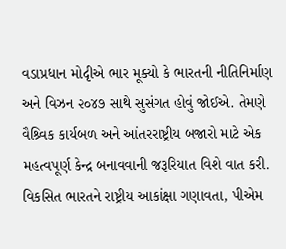વડાપ્રધાન મોદૃીએ ભાર મૂક્યો કે ભારતની નીતિનિર્માણ અને વિઝન ૨૦૪૭ સાથે સુસંગત હોવું જોઈએ. તેમણે વૈશ્ર્વિક કાર્યબળ અને આંતરરાષ્ટ્રીય બજારો માટે એક મહત્વપૂર્ણ કેન્દ્ર બનાવવાની જરૂરિયાત વિશે વાત કરી. વિકસિત ભારતને રાષ્ટ્રીય આકાંક્ષા ગણાવતા, પીએમ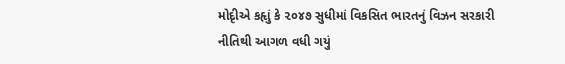મોદૃીએ કહૃાું કે ૨૦૪૭ સુધીમાં વિકસિત ભારતનું વિઝન સરકારી નીતિથી આગળ વધી ગયું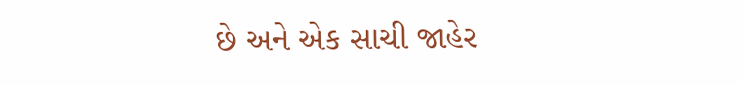છે અને એક સાચી જાહેર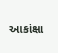આકાંક્ષા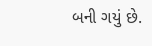બની ગયું છે.